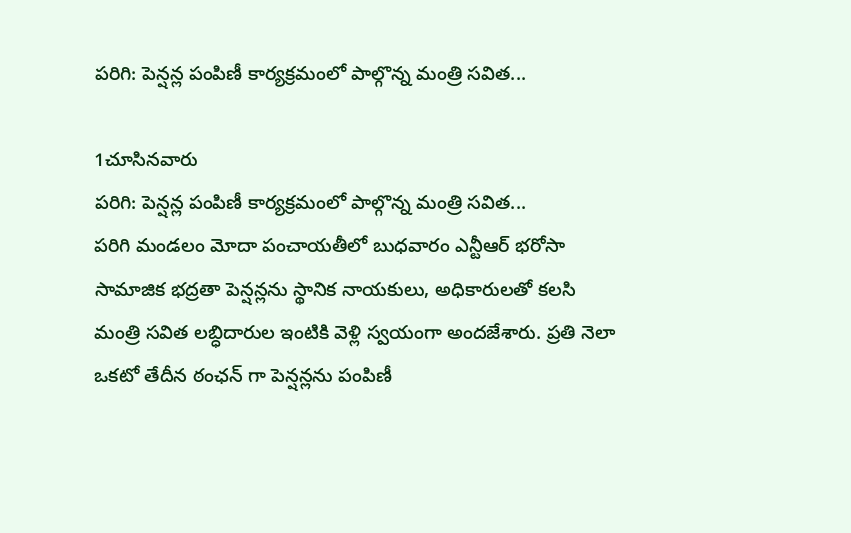పరిగి: పెన్షన్ల పంపిణీ కార్యక్రమంలో పాల్గొన్న మంత్రి సవిత...

1చూసినవారు
పరిగి: పెన్షన్ల పంపిణీ కార్యక్రమంలో పాల్గొన్న మంత్రి సవిత...
పరిగి మండలం మోదా పంచాయతీలో బుధవారం ఎన్టీఆర్ భరోసా సామాజిక భద్రతా పెన్షన్లను స్థానిక నాయకులు, అధికారులతో కలసి మంత్రి సవిత లబ్ధిదారుల ఇంటికి వెళ్లి స్వయంగా అందజేశారు. ప్రతి నెలా ఒకటో తేదీన ఠంఛన్ గా పెన్షన్లను పంపిణీ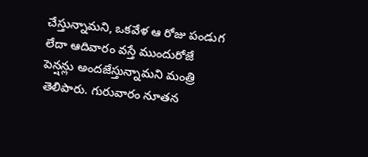చేస్తున్నామని, ఒకవేళ ఆ రోజు పండుగ లేదా ఆదివారం వస్తే ముందురోజే పెన్షన్లు అందజేస్తున్నామని మంత్రి తెలిపారు. గురువారం నూతన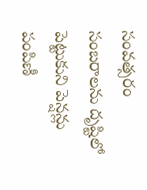సంవత్సరం సంబరాలను దృష్టిలో పెట్టుకుని పెన్షన్లు పంపిణీ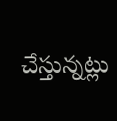చేస్తున్నట్లు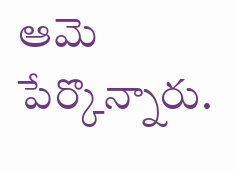ఆమె పేర్కొన్నారు.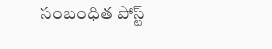సంబంధిత పోస్ట్